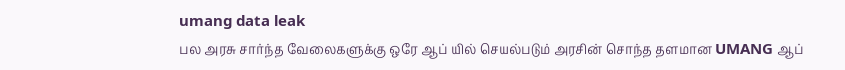umang data leak
பல அரசு சார்ந்த வேலைகளுக்கு ஒரே ஆப் யில் செயல்படும் அரசின் சொந்த தளமான UMANG ஆப்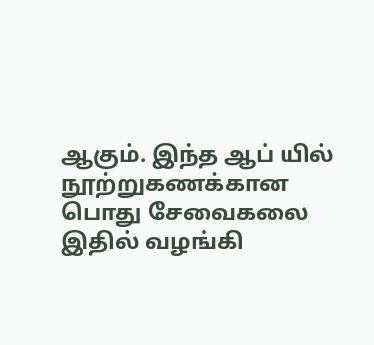ஆகும். இந்த ஆப் யில் நூற்றுகணக்கான பொது சேவைகலை இதில் வழங்கி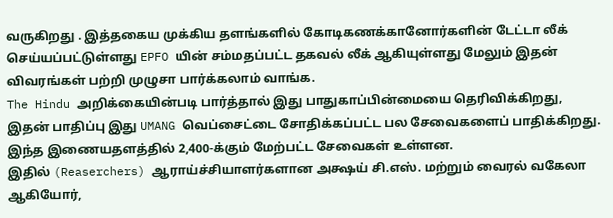வருகிறது . இத்தகைய முக்கிய தளங்களில் கோடிகணக்கானோர்களின் டேட்டா லீக் செய்யப்பட்டுள்ளது EPFO யின் சம்மதப்பட்ட தகவல் லீக் ஆகியுள்ளது மேலும் இதன் விவரங்கள் பற்றி முழுசா பார்க்கலாம் வாங்க.
The Hindu அறிக்கையின்படி பார்த்தால் இது பாதுகாப்பின்மையை தெரிவிக்கிறது, இதன் பாதிப்பு இது UMANG வெப்சைட்டை சோதிக்கப்பட்ட பல சேவைகளைப் பாதிக்கிறது. இந்த இணையதளத்தில் 2,400-க்கும் மேற்பட்ட சேவைகள் உள்ளன.
இதில் (Reaserchers) ஆராய்ச்சியாளர்களான அக்ஷய் சி.எஸ். மற்றும் வைரல் வகேலா ஆகியோர்,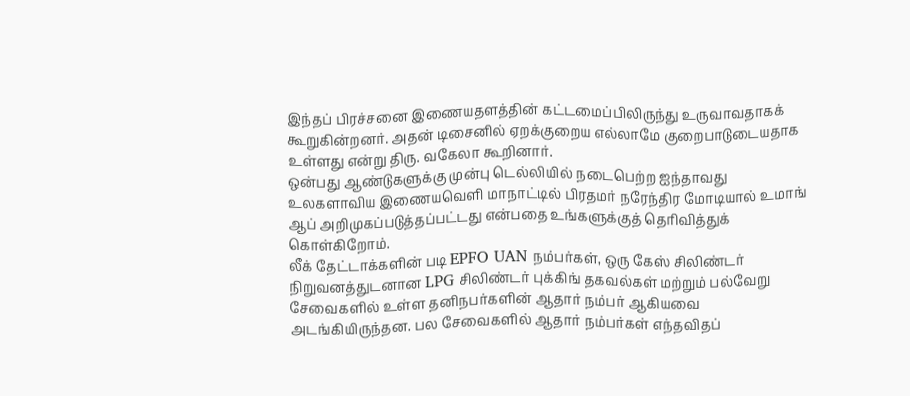இந்தப் பிரச்சனை இணையதளத்தின் கட்டமைப்பிலிருந்து உருவாவதாகக் கூறுகின்றனர். அதன் டிசைனில் ஏறக்குறைய எல்லாமே குறைபாடுடையதாக உள்ளது என்று திரு. வகேலா கூறினார்.
ஒன்பது ஆண்டுகளுக்கு முன்பு டெல்லியில் நடைபெற்ற ஐந்தாவது உலகளாவிய இணையவெளி மாநாட்டில் பிரதமர் நரேந்திர மோடியால் உமாங் ஆப் அறிமுகப்படுத்தப்பட்டது என்பதை உங்களுக்குத் தெரிவித்துக் கொள்கிறோம்.
லீக் தேட்டாக்களின் படி EPFO UAN நம்பர்கள், ஒரு கேஸ் சிலிண்டர் நிறுவனத்துடனான LPG சிலிண்டர் புக்கிங் தகவல்கள் மற்றும் பல்வேறு சேவைகளில் உள்ள தனிநபர்களின் ஆதார் நம்பர் ஆகியவை அடங்கியிருந்தன. பல சேவைகளில் ஆதார் நம்பர்கள் எந்தவிதப்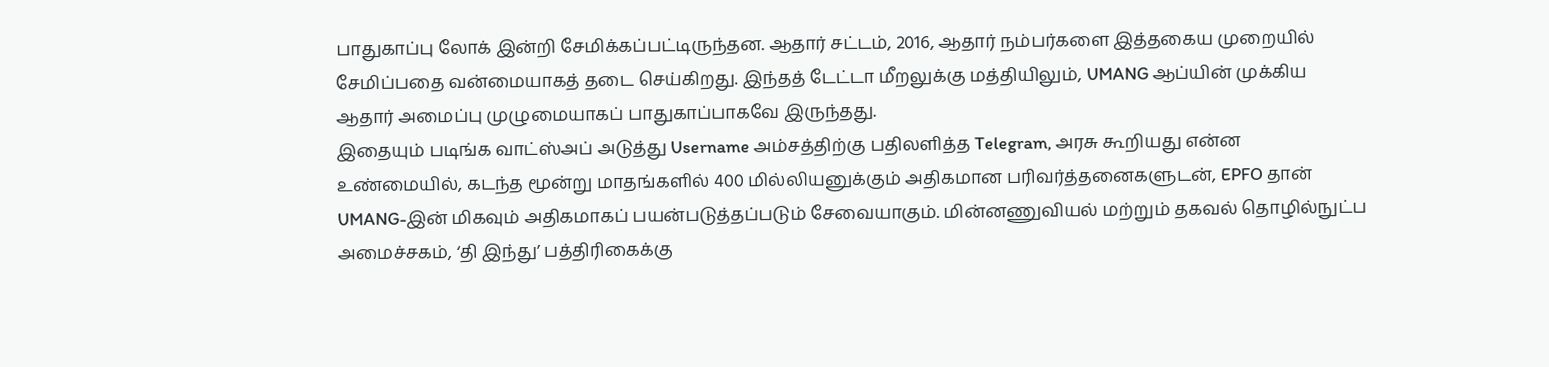பாதுகாப்பு லோக் இன்றி சேமிக்கப்பட்டிருந்தன. ஆதார் சட்டம், 2016, ஆதார் நம்பர்களை இத்தகைய முறையில் சேமிப்பதை வன்மையாகத் தடை செய்கிறது. இந்தத் டேட்டா மீறலுக்கு மத்தியிலும், UMANG ஆப்யின் முக்கிய ஆதார் அமைப்பு முழுமையாகப் பாதுகாப்பாகவே இருந்தது.
இதையும் படிங்க வாட்ஸ்அப் அடுத்து Username அம்சத்திற்கு பதிலளித்த Telegram, அரசு கூறியது என்ன
உண்மையில், கடந்த மூன்று மாதங்களில் 400 மில்லியனுக்கும் அதிகமான பரிவர்த்தனைகளுடன், EPFO தான் UMANG-இன் மிகவும் அதிகமாகப் பயன்படுத்தப்படும் சேவையாகும். மின்னணுவியல் மற்றும் தகவல் தொழில்நுட்ப அமைச்சகம், ‘தி இந்து’ பத்திரிகைக்கு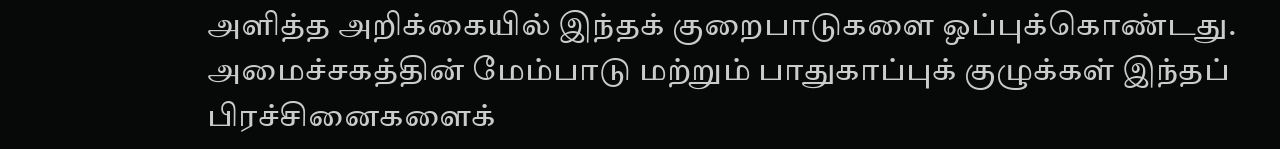அளித்த அறிக்கையில் இந்தக் குறைபாடுகளை ஒப்புக்கொண்டது. அமைச்சகத்தின் மேம்பாடு மற்றும் பாதுகாப்புக் குழுக்கள் இந்தப் பிரச்சினைகளைக்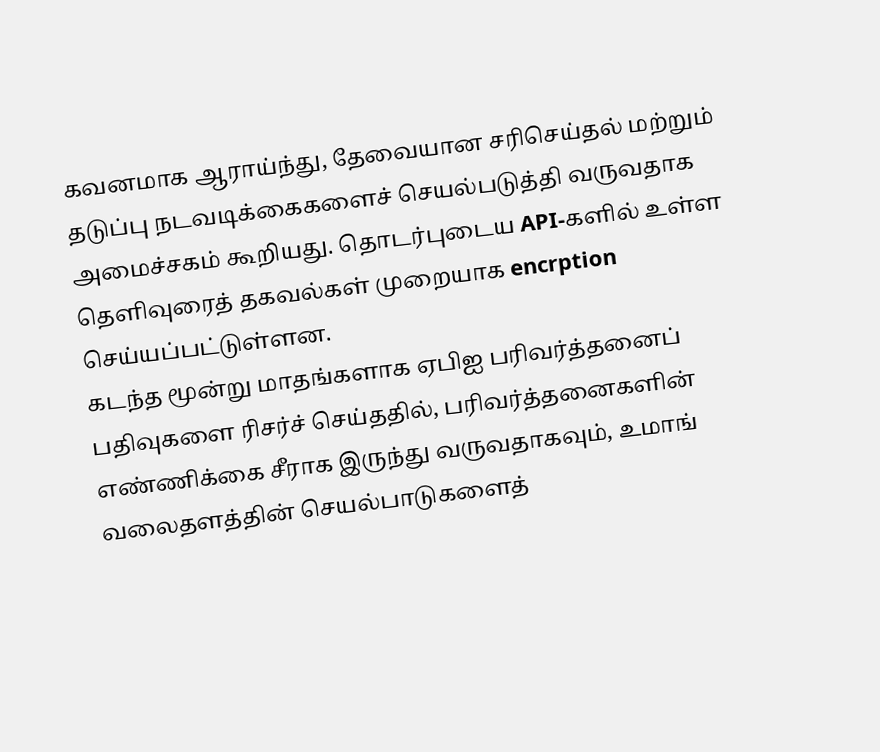கவனமாக ஆராய்ந்து, தேவையான சரிசெய்தல் மற்றும் தடுப்பு நடவடிக்கைகளைச் செயல்படுத்தி வருவதாக அமைச்சகம் கூறியது. தொடர்புடைய API-களில் உள்ள தெளிவுரைத் தகவல்கள் முறையாக encrption செய்யப்பட்டுள்ளன.
கடந்த மூன்று மாதங்களாக ஏபிஐ பரிவர்த்தனைப் பதிவுகளை ரிசர்ச் செய்ததில், பரிவர்த்தனைகளின் எண்ணிக்கை சீராக இருந்து வருவதாகவும், உமாங் வலைதளத்தின் செயல்பாடுகளைத்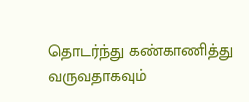தொடர்ந்து கண்காணித்து வருவதாகவும்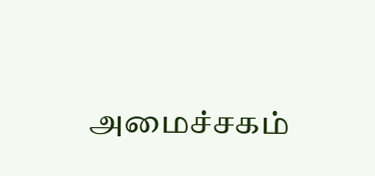அமைச்சகம்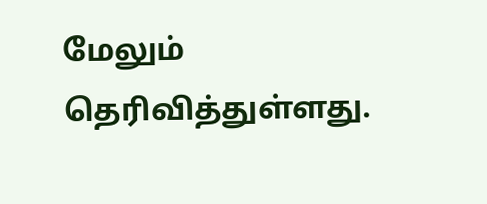மேலும் தெரிவித்துள்ளது.